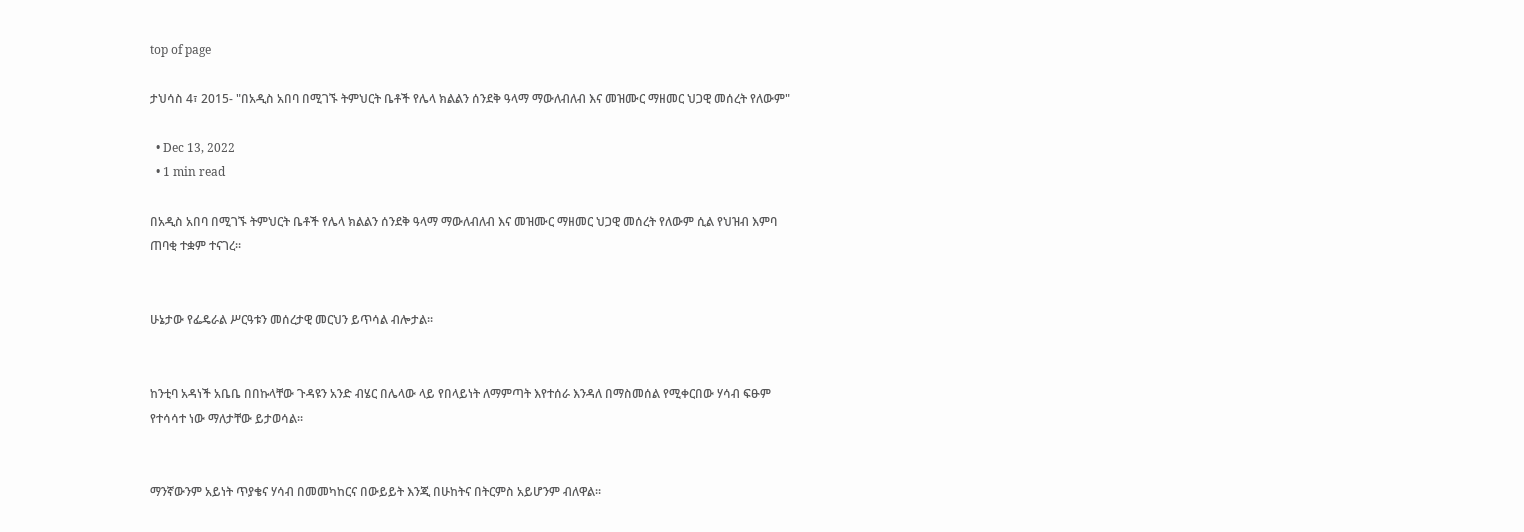top of page

ታህሳስ 4፣ 2015- "በአዲስ አበባ በሚገኙ ትምህርት ቤቶች የሌላ ክልልን ሰንደቅ ዓላማ ማውለብለብ እና መዝሙር ማዘመር ህጋዊ መሰረት የለውም"

  • Dec 13, 2022
  • 1 min read

በአዲስ አበባ በሚገኙ ትምህርት ቤቶች የሌላ ክልልን ሰንደቅ ዓላማ ማውለብለብ እና መዝሙር ማዘመር ህጋዊ መሰረት የለውም ሲል የህዝብ እምባ ጠባቂ ተቋም ተናገረ፡፡


ሁኔታው የፌዴራል ሥርዓቱን መሰረታዊ መርህን ይጥሳል ብሎታል፡፡


ከንቲባ አዳነች አቤቤ በበኩላቸው ጉዳዩን አንድ ብሄር በሌላው ላይ የበላይነት ለማምጣት እየተሰራ እንዳለ በማስመሰል የሚቀርበው ሃሳብ ፍፁም የተሳሳተ ነው ማለታቸው ይታወሳል፡፡


ማንኛውንም አይነት ጥያቄና ሃሳብ በመመካከርና በውይይት እንጂ በሁከትና በትርምስ አይሆንም ብለዋል፡፡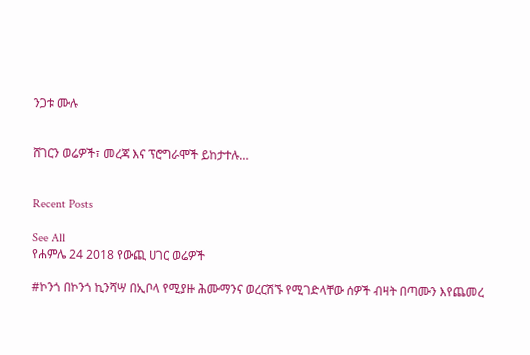ንጋቱ ሙሉ


ሸገርን ወሬዎች፣ መረጃ እና ፕሮግራሞች ይከታተሉ…


Recent Posts

See All
የሐምሌ 24 2018 የውጪ ሀገር ወሬዎች

#ኮንጎ በኮንጎ ኪንሻሣ በኢቦላ የሚያዙ ሕሙማንና ወረርሽኙ የሚገድላቸው ሰዎች ብዛት በጣሙን እየጨመረ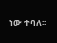ነው ተባለ፡፡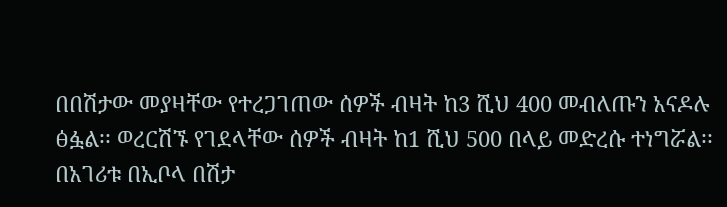በበሽታው መያዛቸው የተረጋገጠው ሰዎች ብዛት ከ3 ሺህ 400 መብለጡን አናዶሉ ፅፏል፡፡ ወረርሽኙ የገደላቸው ሰዎች ብዛት ከ1 ሺህ 500 በላይ መድረሱ ተነግሯል፡፡ በአገሪቱ በኢቦላ በሽታ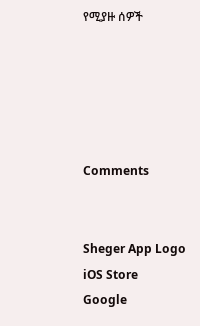የሚያዙ ሰዎች





Comments


Sheger App Logo
iOS Store
Google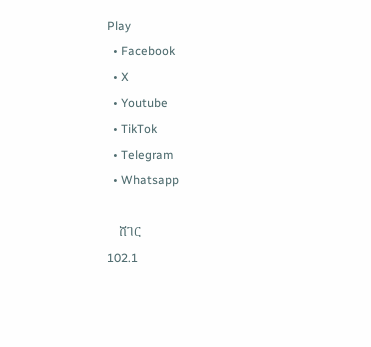Play
  • Facebook
  • X
  • Youtube
  • TikTok
  • Telegram
  • Whatsapp

    ሸገር
102.1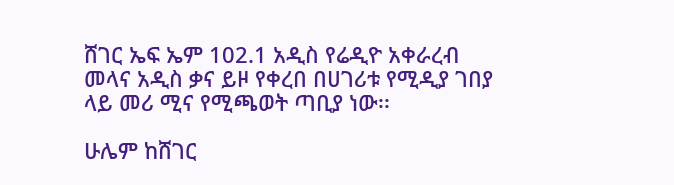ሸገር ኤፍ ኤም 102.1 አዲስ የሬዲዮ አቀራረብ መላና አዲስ ቃና ይዞ የቀረበ በሀገሪቱ የሚዲያ ገበያ ላይ መሪ ሚና የሚጫወት ጣቢያ ነው፡፡

ሁሌም ከሸገር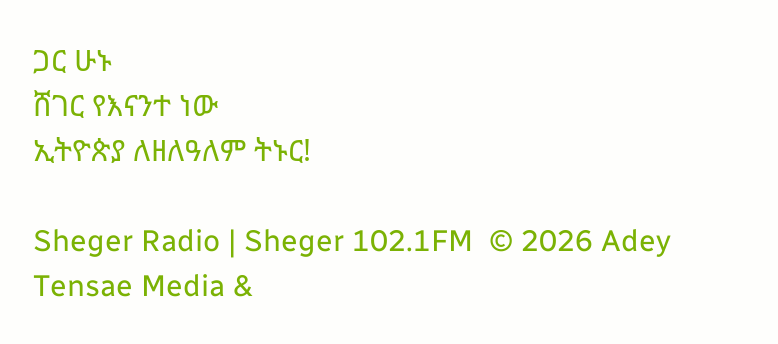ጋር ሁኑ
ሸገር የእናንተ ነው
ኢትዮጵያ ለዘለዓለም ትኑር!

Sheger Radio | Sheger 102.1FM  © 2026 Adey Tensae Media &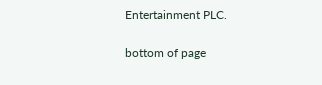Entertainment PLC.

bottom of page